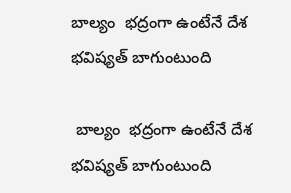బాల్యం  భద్రంగా ఉంటేనే దేశ భవిష్యత్ బాగుంటుంది

 బాల్యం  భద్రంగా ఉంటేనే దేశ భవిష్యత్ బాగుంటుంది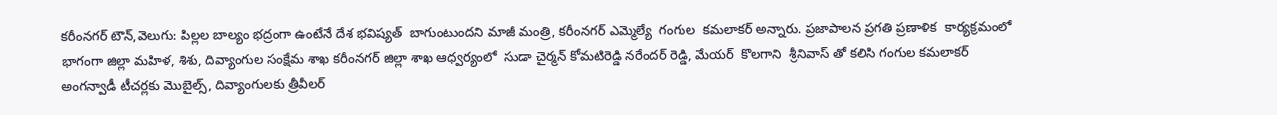కరీంనగర్‌‌‌‌‌‌‌‌‌‌‌‌‌‌‌‌ టౌన్,వెలుగు: పిల్లల బాల్యం భద్రంగా ఉంటేనే దేశ భవిష్యత్‌‌‌‌‌‌‌‌  బాగుంటుందని మాజీ మంత్రి, కరీంనగర్‌‌‌‌‌‌‌‌‌‌‌‌‌‌‌‌ ఎమ్మెల్యే  గంగుల  కమలాకర్ అన్నారు. ప్రజాపాలన ప్రగతి ప్రణాళిక  కార్యక్రమంలో భాగంగా జిల్లా మహిళ, శిశు, దివ్యాంగుల సంక్షేమ శాఖ కరీంనగర్ జిల్లా శాఖ ఆధ్వర్యంలో  సుడా చైర్మన్ కోమటిరెడ్డి నరేందర్ రెడ్డి, మేయర్  కొలగాని  శ్రీనివాస్ తో కలిసి గంగుల కమలాకర్  అంగన్వాడీ టీచర్లకు మొబైల్స్‌‌‌‌‌‌‌‌, దివ్యాంగులకు త్రీవీలర్‌‌‌‌‌‌‌‌‌‌‌‌‌‌‌‌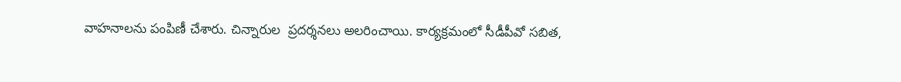వాహనాలను పంపిణీ చేశారు. చిన్నారుల  ప్రదర్శనలు అలరించాయి. కార్యక్రమంలో సీడీపీవో సబిత,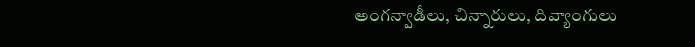అంగన్వాడీలు, చిన్నారులు, దివ్యాంగులు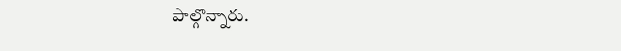పాల్గొన్నారు.